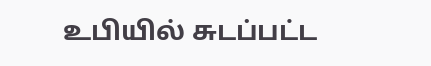உபியில் சுடப்பட்ட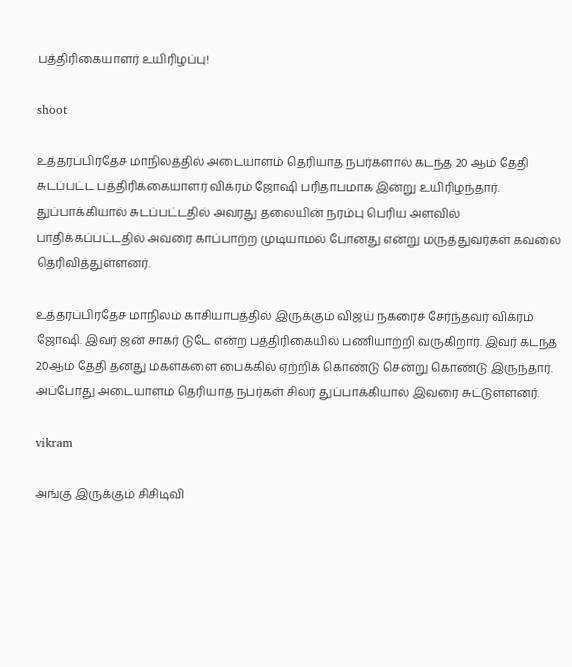பத்திரிகையாளர் உயிரிழப்பு!

shoot

உத்தரப்பிரதேச மாநிலத்தில் அடையாளம் தெரியாத நபர்களால் கடந்த 20 ஆம் தேதி சுடப்பட்ட பத்திரிக்கையாளர் விக்ரம் ஜோஷி பரிதாபமாக இன்று உயிரிழந்தார். துப்பாக்கியால் சுடப்பட்டதில் அவரது தலையின் நரம்பு பெரிய அளவில் பாதிக்கப்பட்டதில் அவரை காப்பாற்ற முடியாமல் போனது என்று மருத்துவர்கள் கவலை தெரிவித்துள்ளனர்.

உத்தரப்பிரதேச மாநிலம் காசியாபத்தில் இருக்கும் விஜய் நகரைச் சேர்ந்தவர் விக்ரம் ஜோஷி. இவர் ஜன் சாகர் டுடே என்ற பத்திரிகையில் பணியாற்றி வருகிறார். இவர் கடந்த 20ஆம் தேதி தனது மகள்களை பைக்கில் ஏற்றிக் கொண்டு சென்று கொண்டு இருந்தார். அப்போது அடையாளம் தெரியாத நபர்கள் சிலர் துப்பாக்கியால் இவரை சுட்டுள்ளனர்.

vikram

அங்கு இருக்கும் சிசிடிவி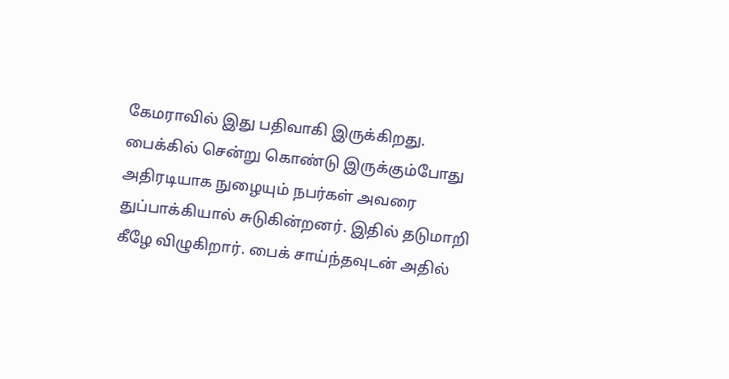கேமராவில் இது பதிவாகி இருக்கிறது. பைக்கில் சென்று கொண்டு இருக்கும்போது அதிரடியாக நுழையும் நபர்கள் அவரை துப்பாக்கியால் சுடுகின்றனர். இதில் தடுமாறி கீழே விழுகிறார். பைக் சாய்ந்தவுடன் அதில்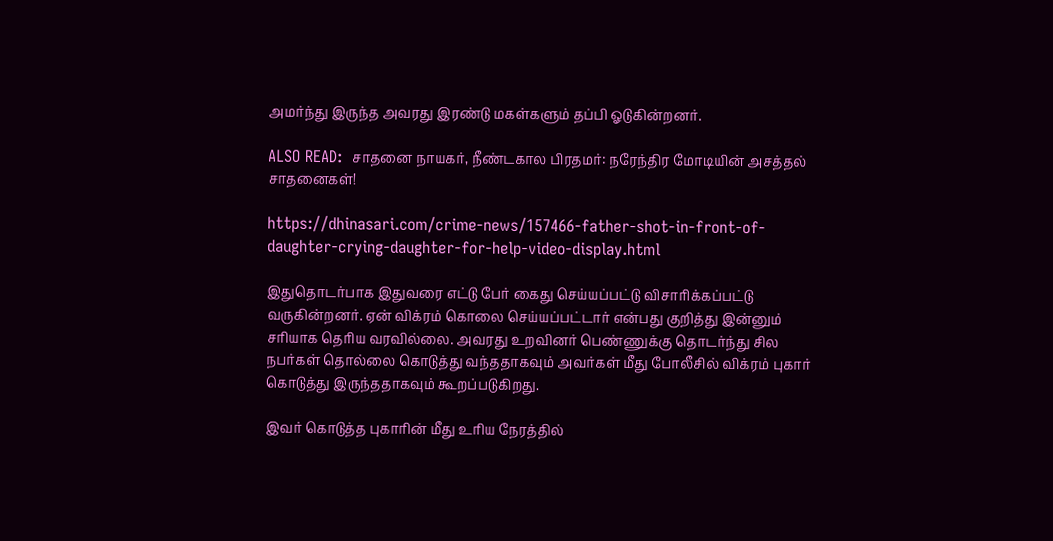அமர்ந்து இருந்த அவரது இரண்டு மகள்களும் தப்பி ஓடுகின்றனர்.

ALSO READ:  சாதனை நாயகர், நீண்டகால பிரதமர்: நரேந்திர மோடியின் அசத்தல் சாதனைகள்!

https://dhinasari.com/crime-news/157466-father-shot-in-front-of-daughter-crying-daughter-for-help-video-display.html

இதுதொடர்பாக இதுவரை எட்டு பேர் கைது செய்யப்பட்டு விசாரிக்கப்பட்டு வருகின்றனர். ஏன் விக்ரம் கொலை செய்யப்பட்டார் என்பது குறித்து இன்னும் சரியாக தெரிய வரவில்லை. அவரது உறவினர் பெண்ணுக்கு தொடர்ந்து சில நபர்கள் தொல்லை கொடுத்து வந்ததாகவும் அவர்கள் மீது போலீசில் விக்ரம் புகார் கொடுத்து இருந்ததாகவும் கூறப்படுகிறது.

இவர் கொடுத்த புகாரின் மீது உரிய நேரத்தில்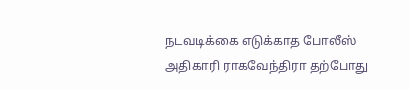நடவடிக்கை எடுக்காத போலீஸ் அதிகாரி ராகவேந்திரா தற்போது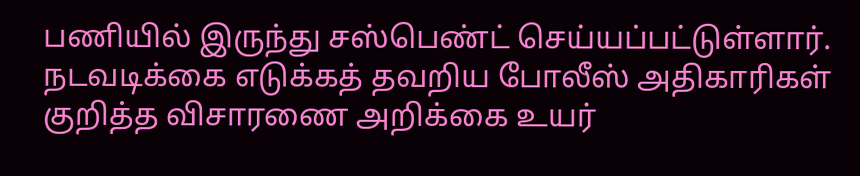பணியில் இருந்து சஸ்பெண்ட் செய்யப்பட்டுள்ளார். நடவடிக்கை எடுக்கத் தவறிய போலீஸ் அதிகாரிகள் குறித்த விசாரணை அறிக்கை உயர்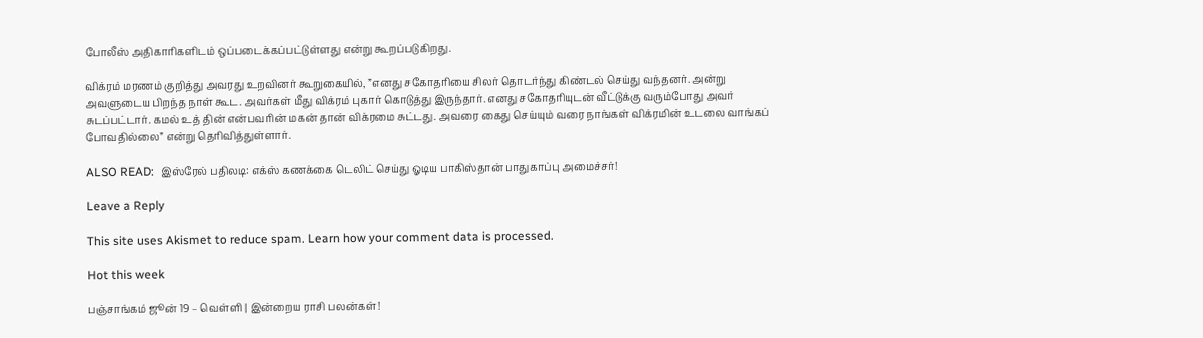போலீஸ் அதிகாரிகளிடம் ஒப்படைக்கப்பட்டுள்ளது என்று கூறப்படுகிறது.

விக்ரம் மரணம் குறித்து அவரது உறவினர் கூறுகையில், ”எனது சகோதரியை சிலர் தொடர்ந்து கிண்டல் செய்து வந்தனர். அன்று அவளுடைய பிறந்த நாள் கூட. அவர்கள் மீது விக்ரம் புகார் கொடுத்து இருந்தார். எனது சகோதரியுடன் வீட்டுக்கு வரும்போது அவர் சுடப்பட்டார். கமல் உத் தின் என்பவரின் மகன் தான் விக்ரமை சுட்டது. அவரை கைது செய்யும் வரை நாங்கள் விக்ரமின் உடலை வாங்கப் போவதில்லை” என்று தெரிவித்துள்ளார்.

ALSO READ:  இஸ்ரேல் பதிலடி: எக்ஸ் கணக்கை டெலிட் செய்து ஓடிய பாகிஸ்தான் பாதுகாப்பு அமைச்சர்!

Leave a Reply

This site uses Akismet to reduce spam. Learn how your comment data is processed.

Hot this week

பஞ்சாங்கம் ஜூன் 19 – வெள்ளி | இன்றைய ராசி பலன்கள்!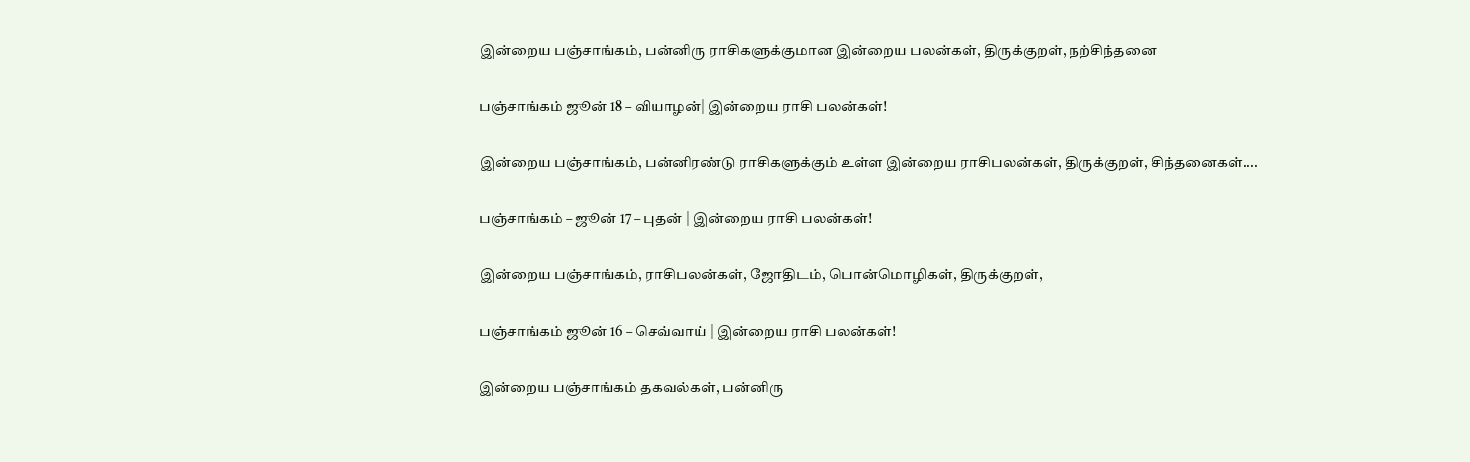இன்றைய பஞ்சாங்கம், பன்னிரு ராசிகளுக்குமான இன்றைய பலன்கள், திருக்குறள், நற்சிந்தனை

பஞ்சாங்கம் ஜூன் 18 – வியாழன்| இன்றைய ராசி பலன்கள்!

இன்றைய பஞ்சாங்கம், பன்னிரண்டு ராசிகளுக்கும் உள்ள இன்றைய ராசிபலன்கள், திருக்குறள், சிந்தனைகள்....

பஞ்சாங்கம் – ஜூன் 17 – புதன் | இன்றைய ராசி பலன்கள்!

இன்றைய பஞ்சாங்கம், ராசிபலன்கள், ஜோதிடம், பொன்மொழிகள், திருக்குறள்,

பஞ்சாங்கம் ஜூன் 16 – செவ்வாய் | இன்றைய ராசி பலன்கள்!

இன்றைய பஞ்சாங்கம் தகவல்கள், பன்னிரு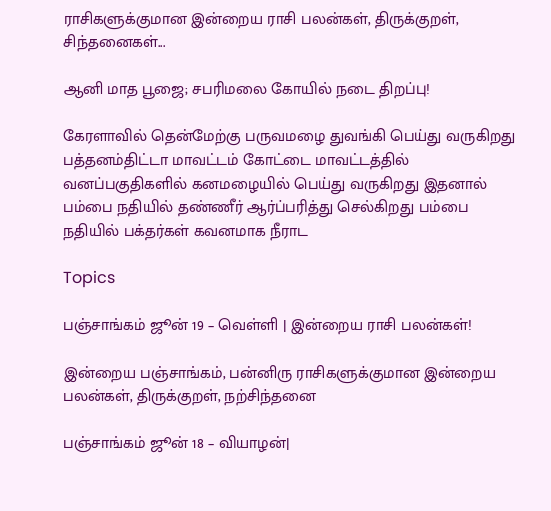ராசிகளுக்குமான இன்றைய ராசி பலன்கள், திருக்குறள், சிந்தனைகள்...

ஆனி மாத பூஜை; சபரிமலை கோயில் நடை திறப்பு!

கேரளாவில் தென்மேற்கு பருவமழை துவங்கி பெய்து வருகிறது பத்தனம்திட்டா மாவட்டம் கோட்டை மாவட்டத்தில் வனப்பகுதிகளில் கனமழையில் பெய்து வருகிறது இதனால் பம்பை நதியில் தண்ணீர் ஆர்ப்பரித்து செல்கிறது பம்பை நதியில் பக்தர்கள் கவனமாக நீராட

Topics

பஞ்சாங்கம் ஜூன் 19 – வெள்ளி | இன்றைய ராசி பலன்கள்!

இன்றைய பஞ்சாங்கம், பன்னிரு ராசிகளுக்குமான இன்றைய பலன்கள், திருக்குறள், நற்சிந்தனை

பஞ்சாங்கம் ஜூன் 18 – வியாழன்|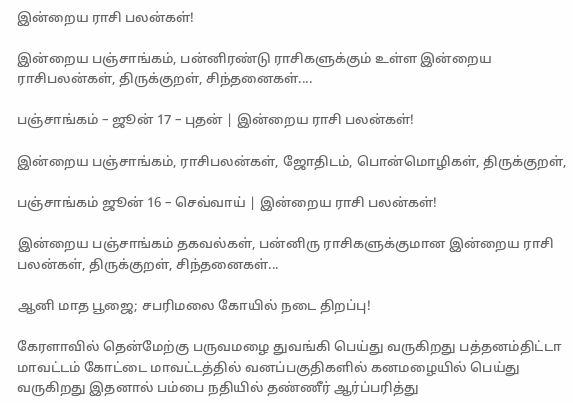இன்றைய ராசி பலன்கள்!

இன்றைய பஞ்சாங்கம், பன்னிரண்டு ராசிகளுக்கும் உள்ள இன்றைய ராசிபலன்கள், திருக்குறள், சிந்தனைகள்....

பஞ்சாங்கம் – ஜூன் 17 – புதன் | இன்றைய ராசி பலன்கள்!

இன்றைய பஞ்சாங்கம், ராசிபலன்கள், ஜோதிடம், பொன்மொழிகள், திருக்குறள்,

பஞ்சாங்கம் ஜூன் 16 – செவ்வாய் | இன்றைய ராசி பலன்கள்!

இன்றைய பஞ்சாங்கம் தகவல்கள், பன்னிரு ராசிகளுக்குமான இன்றைய ராசி பலன்கள், திருக்குறள், சிந்தனைகள்...

ஆனி மாத பூஜை; சபரிமலை கோயில் நடை திறப்பு!

கேரளாவில் தென்மேற்கு பருவமழை துவங்கி பெய்து வருகிறது பத்தனம்திட்டா மாவட்டம் கோட்டை மாவட்டத்தில் வனப்பகுதிகளில் கனமழையில் பெய்து வருகிறது இதனால் பம்பை நதியில் தண்ணீர் ஆர்ப்பரித்து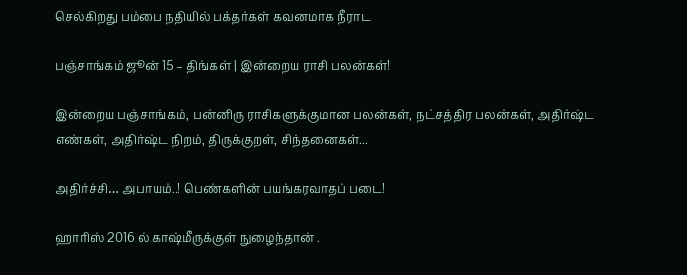செல்கிறது பம்பை நதியில் பக்தர்கள் கவனமாக நீராட

பஞ்சாங்கம் ஜூன் 15 – திங்கள் | இன்றைய ராசி பலன்கள்!

இன்றைய பஞ்சாங்கம், பன்னிரு ராசிகளுக்குமான பலன்கள், நட்சத்திர பலன்கள், அதிர்ஷ்ட எண்கள், அதிர்ஷ்ட நிறம், திருக்குறள், சிந்தனைகள்...

அதிர்ச்சி… அபாயம்..! பெண்களின் பயங்கரவாதப் படை!

ஹாரிஸ் 2016 ல் காஷ்மீருக்குள் நுழைந்தான் .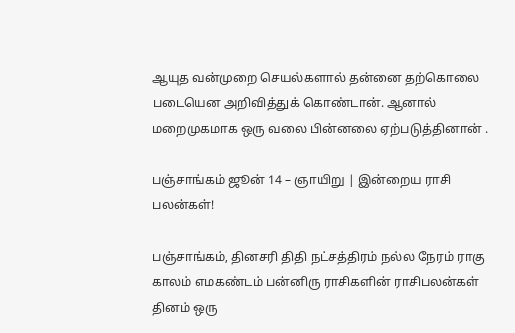ஆயுத வன்முறை செயல்களால் தன்னை தற்கொலை படையென அறிவித்துக் கொண்டான். ஆனால் மறைமுகமாக ஒரு வலை பின்னலை ஏற்படுத்தினான் .

பஞ்சாங்கம் ஜூன் 14 – ஞாயிறு | இன்றைய ராசி பலன்கள்!

பஞ்சாங்கம், தினசரி திதி நட்சத்திரம் நல்ல நேரம் ராகு காலம் எமகண்டம் பன்னிரு ராசிகளின் ராசிபலன்கள் தினம் ஒரு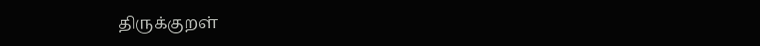திருக்குறள்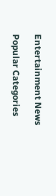Entertainment News

Popular Categories